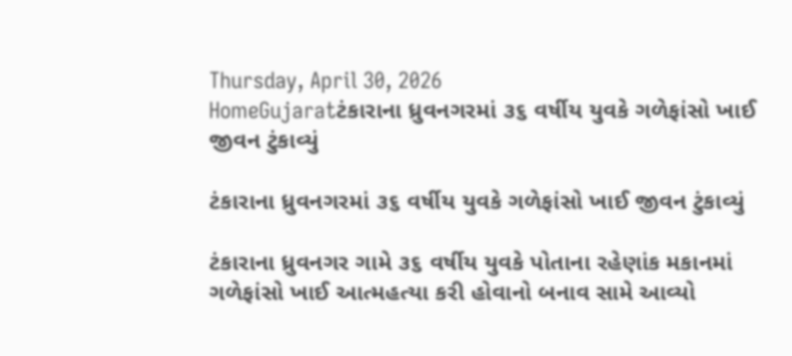Thursday, April 30, 2026
HomeGujaratટંકારાના ધ્રુવનગરમાં ૩૬ વર્ષીય યુવકે ગળેફાંસો ખાઈ જીવન ટુંકાવ્યું

ટંકારાના ધ્રુવનગરમાં ૩૬ વર્ષીય યુવકે ગળેફાંસો ખાઈ જીવન ટુંકાવ્યું

ટંકારાના ધ્રુવનગર ગામે ૩૬ વર્ષીય યુવકે પોતાના રહેણાંક મકાનમાં ગળેફાંસો ખાઈ આત્મહત્યા કરી હોવાનો બનાવ સામે આવ્યો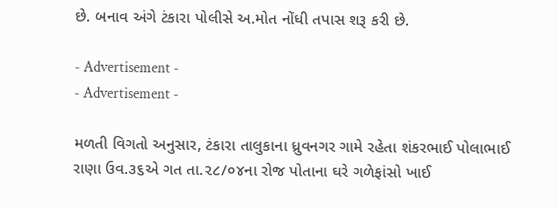છે. બનાવ અંગે ટંકારા પોલીસે અ.મોત નોંધી તપાસ શરૂ કરી છે.

- Advertisement -
- Advertisement -

મળતી વિગતો અનુસાર, ટંકારા તાલુકાના ધ્રુવનગર ગામે રહેતા શંકરભાઈ પોલાભાઈ રાણા ઉવ.૩૬એ ગત તા.૨૮/૦૪ના રોજ પોતાના ઘરે ગળેફાંસો ખાઈ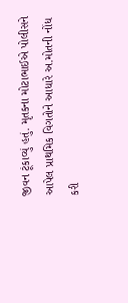જીવન ટૂંકાવ્યું હતું. મૃતકના મોટાભાઈએ પોલીસને આપેલ પ્રાથમિક વિગતોને આધારે અ.મોતની નોંધ કરી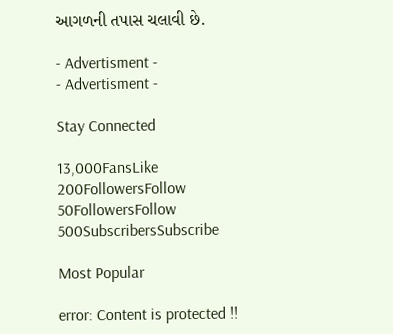આગળની તપાસ ચલાવી છે.

- Advertisment -
- Advertisment -

Stay Connected

13,000FansLike
200FollowersFollow
50FollowersFollow
500SubscribersSubscribe

Most Popular

error: Content is protected !!